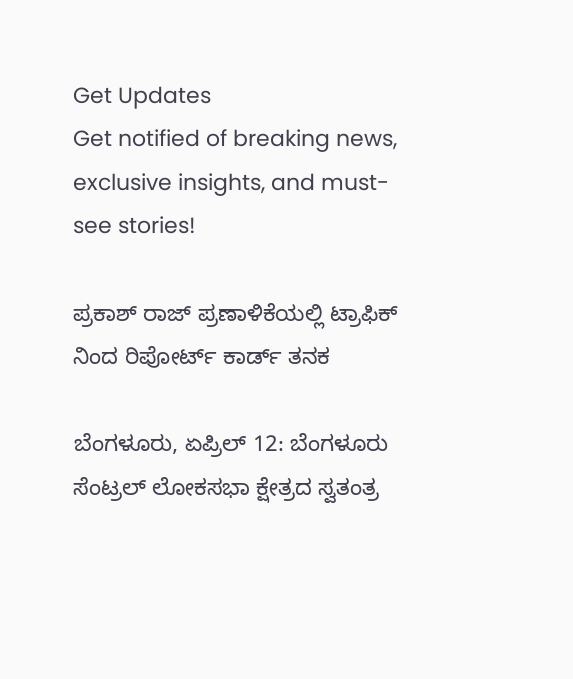Get Updates
Get notified of breaking news, exclusive insights, and must-see stories!

ಪ್ರಕಾಶ್ ರಾಜ್ ಪ್ರಣಾಳಿಕೆಯಲ್ಲಿ ಟ್ರಾಫಿಕ್ ನಿಂದ ರಿಪೋರ್ಟ್ ಕಾರ್ಡ್ ತನಕ

ಬೆಂಗಳೂರು, ಏಪ್ರಿಲ್ 12: ಬೆಂಗಳೂರು ಸೆಂಟ್ರಲ್ ಲೋಕಸಭಾ ಕ್ಷೇತ್ರದ ಸ್ವತಂತ್ರ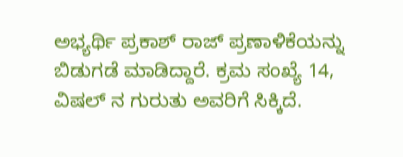ಅಭ್ಯರ್ಥಿ ಪ್ರಕಾಶ್ ರಾಜ್ ಪ್ರಣಾಳಿಕೆಯನ್ನು ಬಿಡುಗಡೆ ಮಾಡಿದ್ದಾರೆ. ಕ್ರಮ ಸಂಖ್ಯೆ 14, ವಿಷಲ್ ನ ಗುರುತು ಅವರಿಗೆ ಸಿಕ್ಕಿದೆ.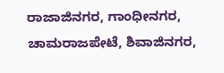ರಾಜಾಜಿನಗರ, ಗಾಂಧೀನಗರ, ಚಾಮರಾಜಪೇಟೆ, ಶಿವಾಜಿನಗರ,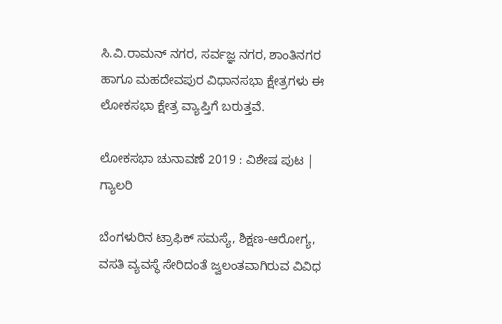ಸಿ.ವಿ.ರಾಮನ್ ನಗರ, ಸರ್ವಜ್ಞ ನಗರ, ಶಾಂತಿನಗರ ಹಾಗೂ ಮಹದೇವಪುರ ವಿಧಾನಸಭಾ ಕ್ಷೇತ್ರಗಳು ಈ ಲೋಕಸಭಾ ಕ್ಷೇತ್ರ ವ್ಯಾಪ್ತಿಗೆ ಬರುತ್ತವೆ.

ಲೋಕಸಭಾ ಚುನಾವಣೆ 2019 : ವಿಶೇಷ ಪುಟ | ಗ್ಯಾಲರಿ

ಬೆಂಗಳುರಿನ ಟ್ರಾಫಿಕ್ ಸಮಸ್ಯೆ, ಶಿಕ್ಷಣ-ಆರೋಗ್ಯ, ವಸತಿ ವ್ಯವಸ್ಥೆ ಸೇರಿದಂತೆ ಜ್ವಲಂತವಾಗಿರುವ ವಿವಿಧ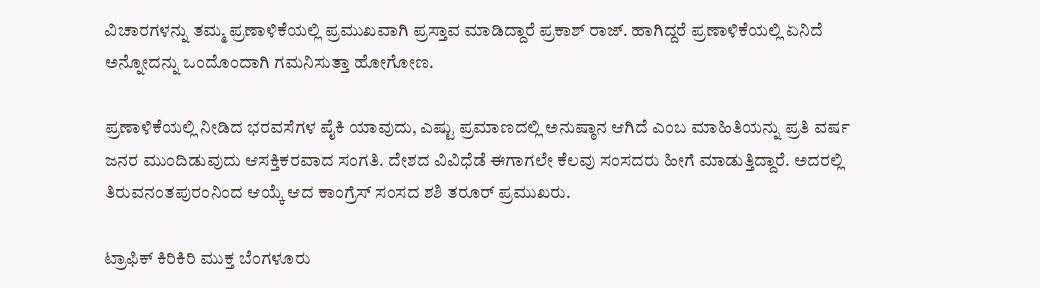ವಿಚಾರಗಳನ್ನು ತಮ್ಮ ಪ್ರಣಾಳಿಕೆಯಲ್ಲಿ ಪ್ರಮುಖವಾಗಿ ಪ್ರಸ್ತಾವ ಮಾಡಿದ್ದಾರೆ ಪ್ರಕಾಶ್ ರಾಜ್. ಹಾಗಿದ್ದರೆ ಪ್ರಣಾಳಿಕೆಯಲ್ಲಿ ಏನಿದೆ ಅನ್ನೋದನ್ನು ಒಂದೊಂದಾಗಿ ಗಮನಿಸುತ್ತಾ ಹೋಗೋಣ.

ಪ್ರಣಾಳಿಕೆಯಲ್ಲಿ ನೀಡಿದ ಭರವಸೆಗಳ ಪೈಕಿ ಯಾವುದು, ಎಷ್ಟು ಪ್ರಮಾಣದಲ್ಲಿ ಅನುಷ್ಠಾನ ಆಗಿದೆ ಎಂಬ ಮಾಹಿತಿಯನ್ನು ಪ್ರತಿ ವರ್ಷ ಜನರ ಮುಂದಿಡುವುದು ಆಸಕ್ತಿಕರವಾದ ಸಂಗತಿ. ದೇಶದ ವಿವಿಧೆಡೆ ಈಗಾಗಲೇ ಕೆಲವು ಸಂಸದರು ಹೀಗೆ ಮಾಡುತ್ತಿದ್ದಾರೆ. ಅದರಲ್ಲಿ ತಿರುವನಂತಪುರಂನಿಂದ ಆಯ್ಕೆ ಆದ ಕಾಂಗ್ರೆಸ್ ಸಂಸದ ಶಶಿ ತರೂರ್ ಪ್ರಮುಖರು.

ಟ್ರಾಫಿಕ್ ಕಿರಿಕಿರಿ ಮುಕ್ತ ಬೆಂಗಳೂರು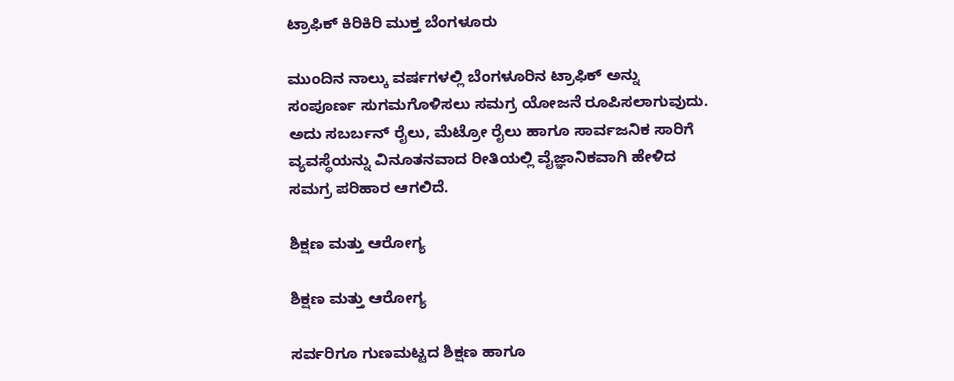ಟ್ರಾಫಿಕ್ ಕಿರಿಕಿರಿ ಮುಕ್ತ ಬೆಂಗಳೂರು

ಮುಂದಿನ ನಾಲ್ಕು ವರ್ಷಗಳಲ್ಲಿ ಬೆಂಗಳೂರಿನ ಟ್ರಾಫಿಕ್ ಅನ್ನು ಸಂಪೂರ್ಣ ಸುಗಮಗೊಳಿಸಲು ಸಮಗ್ರ ಯೋಜನೆ ರೂಪಿಸಲಾಗುವುದು. ಅದು ಸಬರ್ಬನ್ ರೈಲು, ಮೆಟ್ರೋ ರೈಲು ಹಾಗೂ ಸಾರ್ವಜನಿಕ ಸಾರಿಗೆ ವ್ಯವಸ್ಥೆಯನ್ನು ವಿನೂತನವಾದ ರೀತಿಯಲ್ಲಿ ವೈಜ್ಞಾನಿಕವಾಗಿ ಹೇಳಿದ ಸಮಗ್ರ ಪರಿಹಾರ ಆಗಲಿದೆ.

ಶಿಕ್ಷಣ ಮತ್ತು ಆರೋಗ್ಯ

ಶಿಕ್ಷಣ ಮತ್ತು ಆರೋಗ್ಯ

ಸರ್ವರಿಗೂ ಗುಣಮಟ್ಟದ ಶಿಕ್ಷಣ ಹಾಗೂ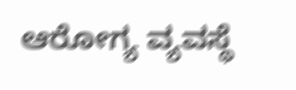ಆರೋಗ್ಯ ವ್ಯವಸ್ಥೆ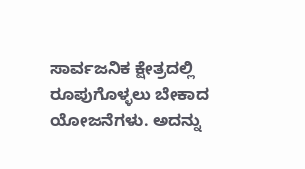ಸಾರ್ವಜನಿಕ ಕ್ಷೇತ್ರದಲ್ಲಿ ರೂಪುಗೊಳ್ಳಲು ಬೇಕಾದ ಯೋಜನೆಗಳು. ಅದನ್ನು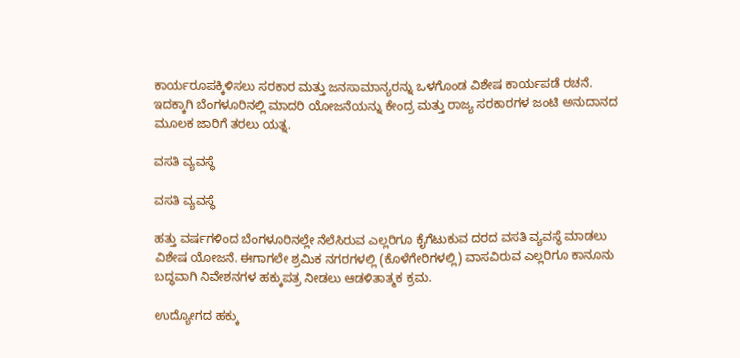ಕಾರ್ಯರೂಪಕ್ಕಿಳಿಸಲು ಸರಕಾರ ಮತ್ತು ಜನಸಾಮಾನ್ಯರನ್ನು ಒಳಗೊಂಡ ವಿಶೇಷ ಕಾರ್ಯಪಡೆ ರಚನೆ. ಇದಕ್ಕಾಗಿ ಬೆಂಗಳೂರಿನಲ್ಲಿ ಮಾದರಿ ಯೋಜನೆಯನ್ನು ಕೇಂದ್ರ ಮತ್ತು ರಾಜ್ಯ ಸರಕಾರಗಳ ಜಂಟಿ ಅನುದಾನದ ಮೂಲಕ ಜಾರಿಗೆ ತರಲು ಯತ್ನ.

ವಸತಿ ವ್ಯವಸ್ಥೆ

ವಸತಿ ವ್ಯವಸ್ಥೆ

ಹತ್ತು ವರ್ಷಗಳಿಂದ ಬೆಂಗಳೂರಿನಲ್ಲೇ ನೆಲೆಸಿರುವ ಎಲ್ಲರಿಗೂ ಕೈಗೆಟುಕುವ ದರದ ವಸತಿ ವ್ಯವಸ್ಥೆ ಮಾಡಲು ವಿಶೇಷ ಯೋಜನೆ. ಈಗಾಗಲೇ ಶ್ರಮಿಕ ನಗರಗಳಲ್ಲಿ (ಕೊಳೆಗೇರಿಗಳಲ್ಲಿ) ವಾಸವಿರುವ ಎಲ್ಲರಿಗೂ ಕಾನೂನು ಬದ್ಧವಾಗಿ ನಿವೇಶನಗಳ ಹಕ್ಕುಪತ್ರ ನೀಡಲು ಆಡಳಿತಾತ್ಮಕ ಕ್ರಮ.

ಉದ್ಯೋಗದ ಹಕ್ಕು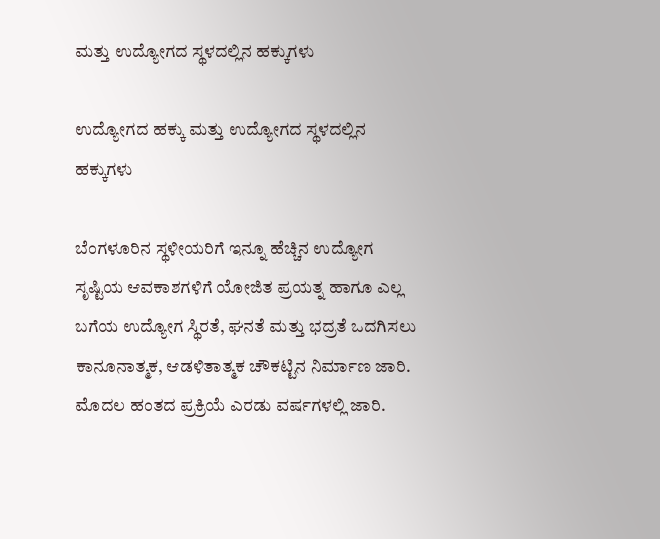ಮತ್ತು ಉದ್ಯೋಗದ ಸ್ಥಳದಲ್ಲಿನ ಹಕ್ಕುಗಳು

ಉದ್ಯೋಗದ ಹಕ್ಕು ಮತ್ತು ಉದ್ಯೋಗದ ಸ್ಥಳದಲ್ಲಿನ ಹಕ್ಕುಗಳು

ಬೆಂಗಳೂರಿನ ಸ್ಥಳೀಯರಿಗೆ ಇನ್ನೂ ಹೆಚ್ಚಿನ ಉದ್ಯೋಗ ಸೃಷ್ಟಿಯ ಆವಕಾಶಗಳಿಗೆ ಯೋಜಿತ ಪ್ರಯತ್ನ ಹಾಗೂ ಎಲ್ಲ ಬಗೆಯ ಉದ್ಯೋಗ ಸ್ಥಿರತೆ, ಘನತೆ ಮತ್ತು ಭದ್ರತೆ ಒದಗಿಸಲು ಕಾನೂನಾತ್ಮಕ, ಆಡಳಿತಾತ್ಮಕ ಚೌಕಟ್ಟಿನ ನಿರ್ಮಾಣ ಜಾರಿ. ಮೊದಲ ಹಂತದ ಪ್ರಕ್ರಿಯೆ ಎರಡು ವರ್ಷಗಳಲ್ಲಿ ಜಾರಿ.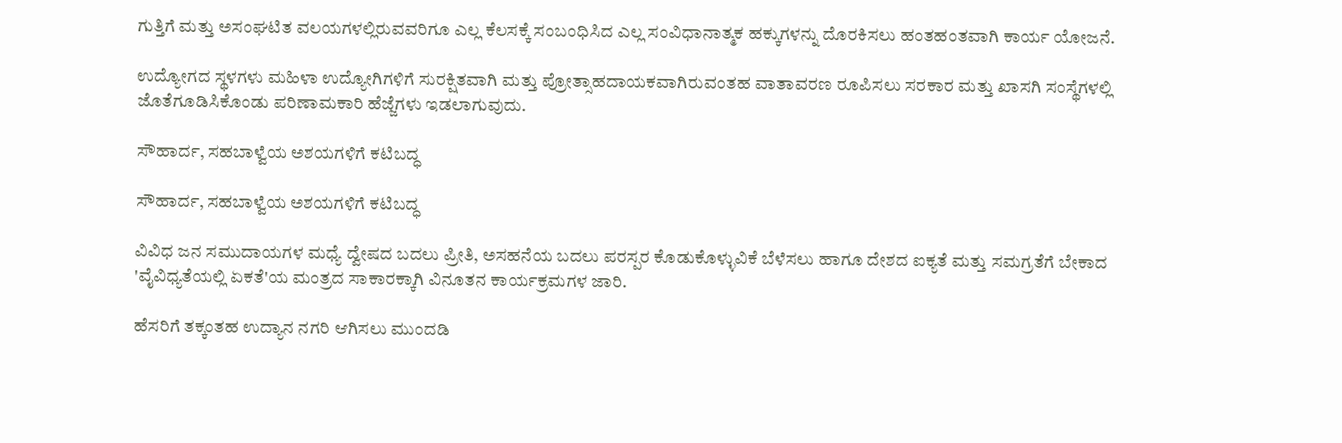ಗುತ್ತಿಗೆ ಮತ್ತು ಅಸಂಘಟಿತ ವಲಯಗಳಲ್ಲಿರುವವರಿಗೂ ಎಲ್ಲ ಕೆಲಸಕ್ಕೆ ಸಂಬಂಧಿಸಿದ ಎಲ್ಲ ಸಂವಿಧಾನಾತ್ಮಕ ಹಕ್ಕುಗಳನ್ನು ದೊರಕಿಸಲು ಹಂತಹಂತವಾಗಿ ಕಾರ್ಯ ಯೋಜನೆ.

ಉದ್ಯೋಗದ ಸ್ಥಳಗಳು ಮಹಿಳಾ ಉದ್ಯೋಗಿಗಳಿಗೆ ಸುರಕ್ಷಿತವಾಗಿ ಮತ್ತು ಪ್ರೋತ್ಸಾಹದಾಯಕವಾಗಿರುವಂತಹ ವಾತಾವರಣ ರೂಪಿಸಲು ಸರಕಾರ ಮತ್ತು ಖಾಸಗಿ ಸಂಸ್ಥೆಗಳಲ್ಲಿ ಜೊತೆಗೂಡಿಸಿಕೊಂಡು ಪರಿಣಾಮಕಾರಿ ಹೆಜ್ಜೆಗಳು ಇಡಲಾಗುವುದು.

ಸೌಹಾರ್ದ, ಸಹಬಾಳ್ವೆಯ ಅಶಯಗಳಿಗೆ ಕಟಿಬದ್ಧ

ಸೌಹಾರ್ದ, ಸಹಬಾಳ್ವೆಯ ಅಶಯಗಳಿಗೆ ಕಟಿಬದ್ಧ

ವಿವಿಧ ಜನ ಸಮುದಾಯಗಳ ಮಧ್ಯೆ ದ್ವೇಷದ ಬದಲು ಪ್ರೀತಿ, ಅಸಹನೆಯ ಬದಲು ಪರಸ್ಪರ ಕೊಡುಕೊಳ್ಳುವಿಕೆ ಬೆಳೆಸಲು ಹಾಗೂ ದೇಶದ ಐಕ್ಯತೆ ಮತ್ತು ಸಮಗ್ರತೆಗೆ ಬೇಕಾದ 'ವೈವಿಧ್ಯತೆಯಲ್ಲಿ ಏಕತೆ'ಯ ಮಂತ್ರದ ಸಾಕಾರಕ್ಕಾಗಿ ವಿನೂತನ ಕಾರ್ಯಕ್ರಮಗಳ ಜಾರಿ.

ಹೆಸರಿಗೆ ತಕ್ಕಂತಹ ಉದ್ಯಾನ ನಗರಿ ಆಗಿಸಲು ಮುಂದಡಿ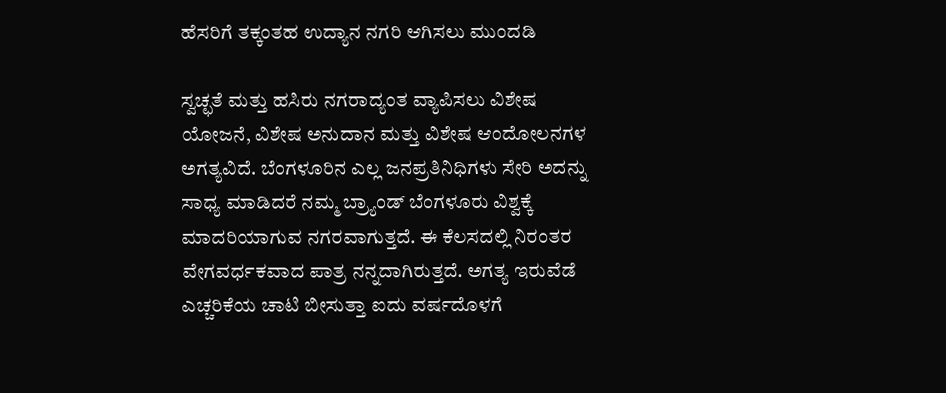ಹೆಸರಿಗೆ ತಕ್ಕಂತಹ ಉದ್ಯಾನ ನಗರಿ ಆಗಿಸಲು ಮುಂದಡಿ

ಸ್ವಚ್ಛತೆ ಮತ್ತು ಹಸಿರು ನಗರಾದ್ಯಂತ ವ್ಯಾಪಿಸಲು ವಿಶೇಷ ಯೋಜನೆ, ವಿಶೇಷ ಅನುದಾನ ಮತ್ತು ವಿಶೇಷ ಆಂದೋಲನಗಳ ಅಗತ್ಯವಿದೆ. ಬೆಂಗಳೂರಿನ ಎಲ್ಲ ಜನಪ್ರತಿನಿಧಿಗಳು ಸೇರಿ ಅದನ್ನು ಸಾಧ್ಯ ಮಾಡಿದರೆ ನಮ್ಮ ಬ್ರ್ಯಾಂಡ್ ಬೆಂಗಳೂರು ವಿಶ್ವಕ್ಕೆ ಮಾದರಿಯಾಗುವ ನಗರವಾಗುತ್ತದೆ. ಈ ಕೆಲಸದಲ್ಲಿ ನಿರಂತರ ವೇಗವರ್ಧಕವಾದ ಪಾತ್ರ ನನ್ನದಾಗಿರುತ್ತದೆ. ಅಗತ್ಯ ಇರುವೆಡೆ ಎಚ್ಚರಿಕೆಯ ಚಾಟಿ ಬೀಸುತ್ತಾ ಐದು ವರ್ಷದೊಳಗೆ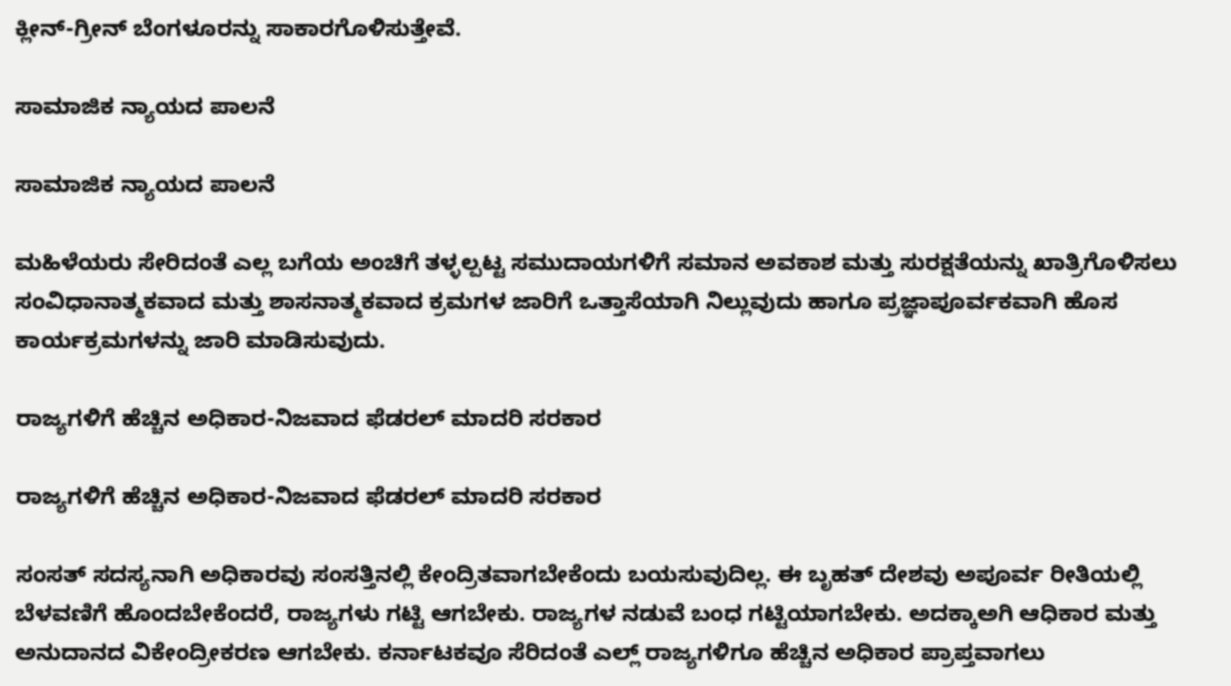ಕ್ಲೀನ್-ಗ್ರೀನ್ ಬೆಂಗಳೂರನ್ನು ಸಾಕಾರಗೊಳಿಸುತ್ತೇವೆ.

ಸಾಮಾಜಿಕ ನ್ಯಾಯದ ಪಾಲನೆ

ಸಾಮಾಜಿಕ ನ್ಯಾಯದ ಪಾಲನೆ

ಮಹಿಳೆಯರು ಸೇರಿದಂತೆ ಎಲ್ಲ ಬಗೆಯ ಅಂಚಿಗೆ ತಳ್ಳಲ್ಪಟ್ಟ ಸಮುದಾಯಗಳಿಗೆ ಸಮಾನ ಅವಕಾಶ ಮತ್ತು ಸುರಕ್ಷತೆಯನ್ನು ಖಾತ್ರಿಗೊಳಿಸಲು ಸಂವಿಧಾನಾತ್ಮಕವಾದ ಮತ್ತು ಶಾಸನಾತ್ಮಕವಾದ ಕ್ರಮಗಳ ಜಾರಿಗೆ ಒತ್ತಾಸೆಯಾಗಿ ನಿಲ್ಲುವುದು ಹಾಗೂ ಪ್ರಜ್ಞಾಪೂರ್ವಕವಾಗಿ ಹೊಸ ಕಾರ್ಯಕ್ರಮಗಳನ್ನು ಜಾರಿ ಮಾಡಿಸುವುದು.

ರಾಜ್ಯಗಳಿಗೆ ಹೆಚ್ಚಿನ ಅಧಿಕಾರ-ನಿಜವಾದ ಫೆಡರಲ್ ಮಾದರಿ ಸರಕಾರ

ರಾಜ್ಯಗಳಿಗೆ ಹೆಚ್ಚಿನ ಅಧಿಕಾರ-ನಿಜವಾದ ಫೆಡರಲ್ ಮಾದರಿ ಸರಕಾರ

ಸಂಸತ್ ಸದಸ್ಯನಾಗಿ ಅಧಿಕಾರವು ಸಂಸತ್ತಿನಲ್ಲಿ ಕೇಂದ್ರಿತವಾಗಬೇಕೆಂದು ಬಯಸುವುದಿಲ್ಲ. ಈ ಬೃಹತ್ ದೇಶವು ಅಪೂರ್ವ ರೀತಿಯಲ್ಲಿ ಬೆಳವಣಿಗೆ ಹೊಂದಬೇಕೆಂದರೆ, ರಾಜ್ಯಗಳು ಗಟ್ಟಿ ಆಗಬೇಕು. ರಾಜ್ಯಗಳ ನಡುವೆ ಬಂಧ ಗಟ್ಟಿಯಾಗಬೇಕು. ಅದಕ್ಕಾಅಗಿ ಆಧಿಕಾರ ಮತ್ತು ಅನುದಾನದ ವಿಕೇಂದ್ರೀಕರಣ ಆಗಬೇಕು. ಕರ್ನಾಟಕವೂ ಸೆರಿದಂತೆ ಎಲ್ಲ್ ರಾಜ್ಯಗಳಿಗೂ ಹೆಚ್ಚಿನ ಅಧಿಕಾರ ಪ್ರಾಪ್ತವಾಗಲು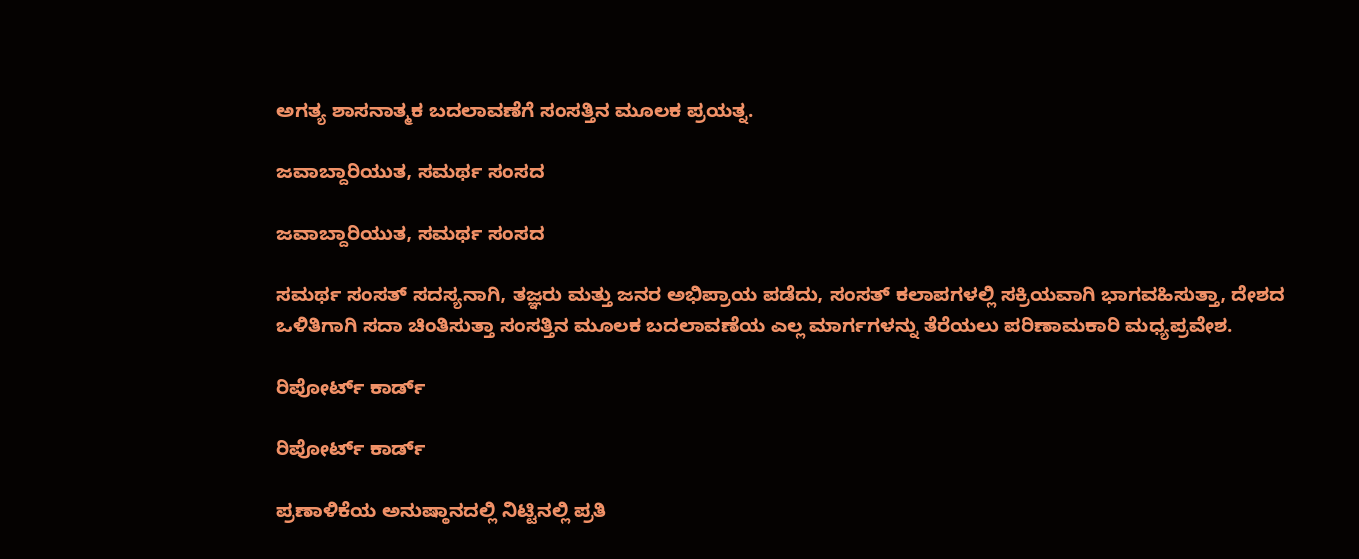ಅಗತ್ಯ ಶಾಸನಾತ್ಮಕ ಬದಲಾವಣೆಗೆ ಸಂಸತ್ತಿನ ಮೂಲಕ ಪ್ರಯತ್ನ.

ಜವಾಬ್ದಾರಿಯುತ, ಸಮರ್ಥ ಸಂಸದ

ಜವಾಬ್ದಾರಿಯುತ, ಸಮರ್ಥ ಸಂಸದ

ಸಮರ್ಥ ಸಂಸತ್ ಸದಸ್ಯನಾಗಿ, ತಜ್ಞರು ಮತ್ತು ಜನರ ಅಭಿಪ್ರಾಯ ಪಡೆದು, ಸಂಸತ್ ಕಲಾಪಗಳಲ್ಲಿ ಸಕ್ರಿಯವಾಗಿ ಭಾಗವಹಿಸುತ್ತಾ, ದೇಶದ ಒಳಿತಿಗಾಗಿ ಸದಾ ಚಿಂತಿಸುತ್ತಾ ಸಂಸತ್ತಿನ ಮೂಲಕ ಬದಲಾವಣೆಯ ಎಲ್ಲ ಮಾರ್ಗಗಳನ್ನು ತೆರೆಯಲು ಪರಿಣಾಮಕಾರಿ ಮಧ್ಯಪ್ರವೇಶ.

ರಿಪೋರ್ಟ್ ಕಾರ್ಡ್

ರಿಪೋರ್ಟ್ ಕಾರ್ಡ್

ಪ್ರಣಾಳಿಕೆಯ ಅನುಷ್ಠಾನದಲ್ಲಿ ನಿಟ್ಟಿನಲ್ಲಿ ಪ್ರತಿ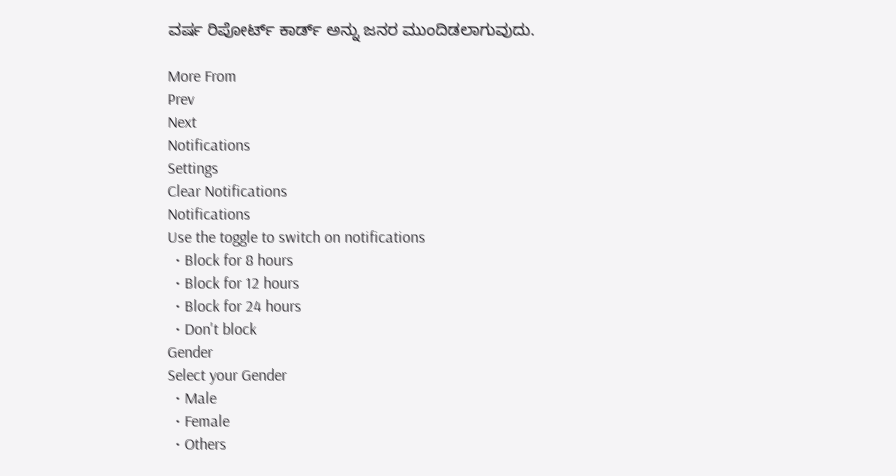ವರ್ಷ ರಿಪೋರ್ಟ್ ಕಾರ್ಡ್ ಅನ್ನು ಜನರ ಮುಂದಿಡಲಾಗುವುದು.

More From
Prev
Next
Notifications
Settings
Clear Notifications
Notifications
Use the toggle to switch on notifications
  • Block for 8 hours
  • Block for 12 hours
  • Block for 24 hours
  • Don't block
Gender
Select your Gender
  • Male
  • Female
  • Others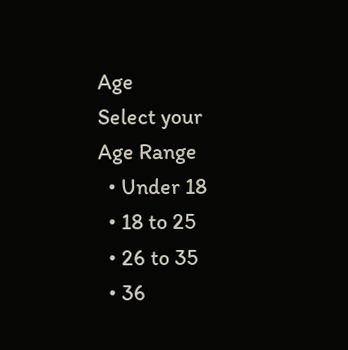Age
Select your Age Range
  • Under 18
  • 18 to 25
  • 26 to 35
  • 36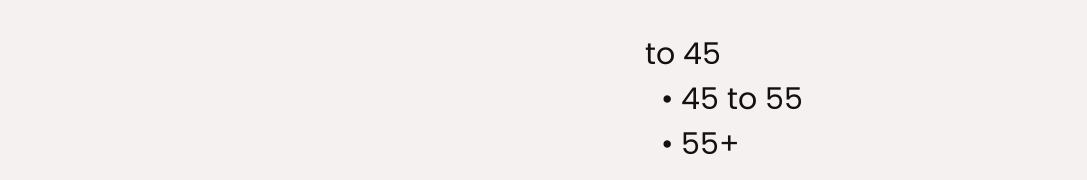to 45
  • 45 to 55
  • 55+